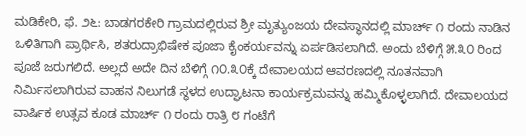ಮಡಿಕೇರಿ, ಫೆ. ೨೬: ಬಾಡಗರಕೇರಿ ಗ್ರಾಮದಲ್ಲಿರುವ ಶ್ರೀ ಮೃತ್ಯುಂಜಯ ದೇವಸ್ಥಾನದಲ್ಲಿ ಮಾರ್ಚ್ ೧ ರಂದು ನಾಡಿನ ಒಳಿತಿಗಾಗಿ ಪ್ರಾರ್ಥಿಸಿ, ಶತರುದ್ರಾಭಿಷೇಕ ಪೂಜಾ ಕೈಂಕರ್ಯವನ್ನು ಏರ್ಪಡಿಸಲಾಗಿದೆ. ಅಂದು ಬೆಳಿಗ್ಗೆ ೫.೩೦ ರಿಂದ ಪೂಜೆ ಜರುಗಲಿದೆ. ಅಲ್ಲದೆ ಅದೇ ದಿನ ಬೆಳಿಗ್ಗೆ ೧೦.೩೦ಕ್ಕೆ ದೇವಾಲಯದ ಆವರಣದಲ್ಲಿ ನೂತನವಾಗಿ ನಿರ್ಮಿಸಲಾಗಿರುವ ವಾಹನ ನಿಲುಗಡೆ ಸ್ಥಳದ ಉದ್ಘಾಟನಾ ಕಾರ್ಯಕ್ರಮವನ್ನು ಹಮ್ಮಿಕೊಳ್ಳಲಾಗಿದೆ. ದೇವಾಲಯದ ವಾರ್ಷಿಕ ಉತ್ಸವ ಕೂಡ ಮಾರ್ಚ್ ೧ ರಂದು ರಾತ್ರಿ ೮ ಗಂಟೆಗೆ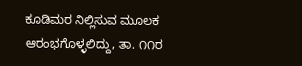ಕೂಡಿಮರ ನಿಲ್ಲಿಸುವ ಮೂಲಕ ಆರಂಭಗೊಳ್ಳಲಿದ್ದು, ತಾ. ೧೧ರ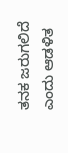ತನಕ ಜರುಗಲಿದೆ ಎಂದು ಆಡಳಿತ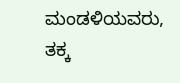ಮಂಡಳಿಯವರು, ತಕ್ಕ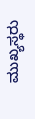ಮುಖ್ಯಸ್ಥರು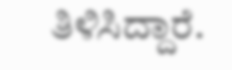ತಿಳಿಸಿದ್ದಾರೆ.